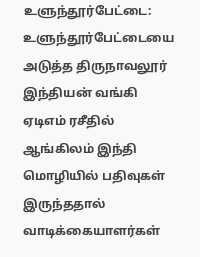உளுந்தூர்பேட்டை: உளுந்தூர்பேட்டையை அடுத்த திருநாவலூர் இந்தியன் வங்கி ஏடிஎம் ரசீதில் ஆங்கிலம் இந்தி மொழியில் பதிவுகள் இருந்ததால் வாடிக்கையாளர்கள்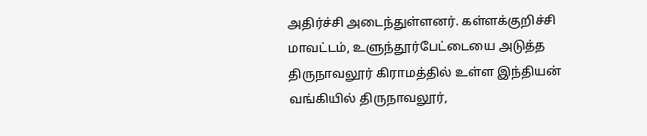அதிர்ச்சி அடைந்துள்ளனர். கள்ளக்குறிச்சி மாவட்டம், உளுந்தூர்பேட்டையை அடுத்த திருநாவலூர் கிராமத்தில் உள்ள இந்தியன் வங்கியில் திருநாவலூர்,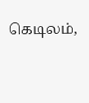கெடிலம்,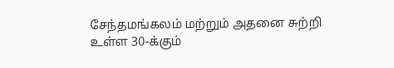சேந்தமங்கலம் மற்றும் அதனை சுற்றி உள்ள 30-க்கும்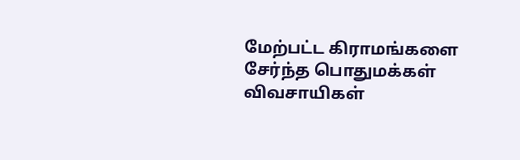மேற்பட்ட கிராமங்களை சேர்ந்த பொதுமக்கள் விவசாயிகள்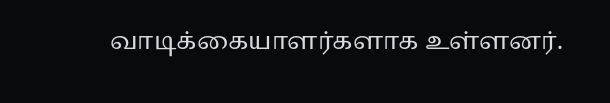வாடிக்கையாளர்களாக உள்ளனர்.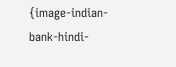{image-indian-bank-hindi-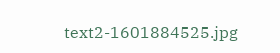text2-1601884525.jpg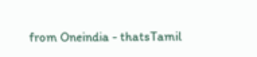from Oneindia - thatsTamil